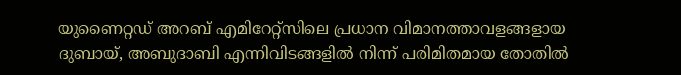യുണൈറ്റഡ് അറബ് എമിറേറ്റ്സിലെ പ്രധാന വിമാനത്താവളങ്ങളായ ദുബായ്, അബുദാബി എന്നിവിടങ്ങളിൽ നിന്ന് പരിമിതമായ തോതിൽ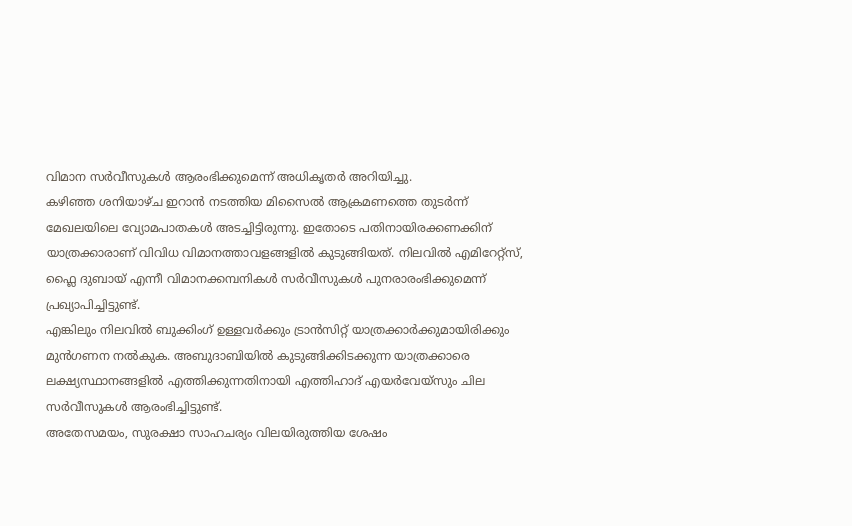വിമാന സർവീസുകൾ ആരംഭിക്കുമെന്ന് അധികൃതർ അറിയിച്ചു.
കഴിഞ്ഞ ശനിയാഴ്ച ഇറാൻ നടത്തിയ മിസൈൽ ആക്രമണത്തെ തുടർന്ന് മേഖലയിലെ വ്യോമപാതകൾ അടച്ചിട്ടിരുന്നു. ഇതോടെ പതിനായിരക്കണക്കിന് യാത്രക്കാരാണ് വിവിധ വിമാനത്താവളങ്ങളിൽ കുടുങ്ങിയത്. നിലവിൽ എമിറേറ്റ്സ്, ഫ്ലൈ ദുബായ് എന്നീ വിമാനക്കമ്പനികൾ സർവീസുകൾ പുനരാരംഭിക്കുമെന്ന് പ്രഖ്യാപിച്ചിട്ടുണ്ട്.
എങ്കിലും നിലവിൽ ബുക്കിംഗ് ഉള്ളവർക്കും ട്രാൻസിറ്റ് യാത്രക്കാർക്കുമായിരിക്കും മുൻഗണന നൽകുക. അബുദാബിയിൽ കുടുങ്ങിക്കിടക്കുന്ന യാത്രക്കാരെ ലക്ഷ്യസ്ഥാനങ്ങളിൽ എത്തിക്കുന്നതിനായി എത്തിഹാദ് എയർവേയ്സും ചില സർവീസുകൾ ആരംഭിച്ചിട്ടുണ്ട്.
അതേസമയം, സുരക്ഷാ സാഹചര്യം വിലയിരുത്തിയ ശേഷം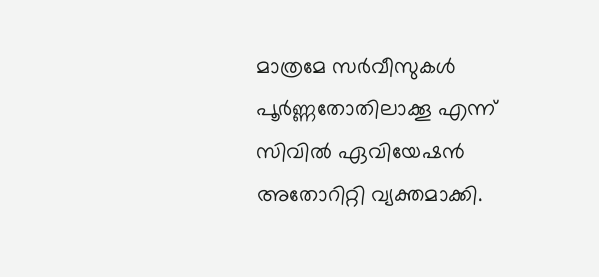മാത്രമേ സർവീസുകൾ പൂർണ്ണതോതിലാക്കൂ എന്ന് സിവിൽ ഏവിയേഷൻ അതോറിറ്റി വ്യക്തമാക്കി.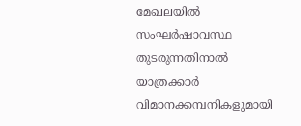മേഖലയിൽ സംഘർഷാവസ്ഥ തുടരുന്നതിനാൽ യാത്രക്കാർ വിമാനക്കമ്പനികളുമായി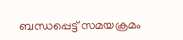ബന്ധപ്പെട്ട് സമയക്രമം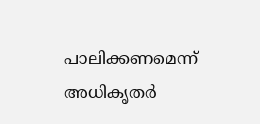പാലിക്കണമെന്ന് അധികൃതർ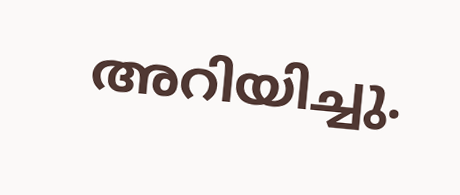അറിയിച്ചു.